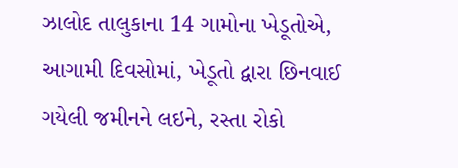ઝાલોદ તાલુકાના 14 ગામોના ખેડૂતોએ, આગામી દિવસોમાં, ખેડૂતો દ્વારા છિનવાઈ ગયેલી જમીનને લઇને, રસ્તા રોકો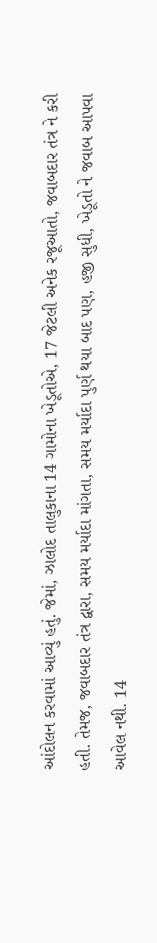આંદોલન કરવામાં આવ્યું હતું. જેમાં, ઝાલોદ તાલુકાના 14 ગામોના ખેડૂતોએ, 17 જેટલી અનેક રજૂઆતો, જવાબદાર તંત્ર ને કરી હતી. તેમજ, જવાબદાર તંત્ર દ્વારા, સમય મર્યાદા માંગતા, સમય મર્યાદા પુર્ણ થયા બાદ પણ, હજી સુધી, ખેડૂતો ને જવાબ આપવા આવેલ નથી. 14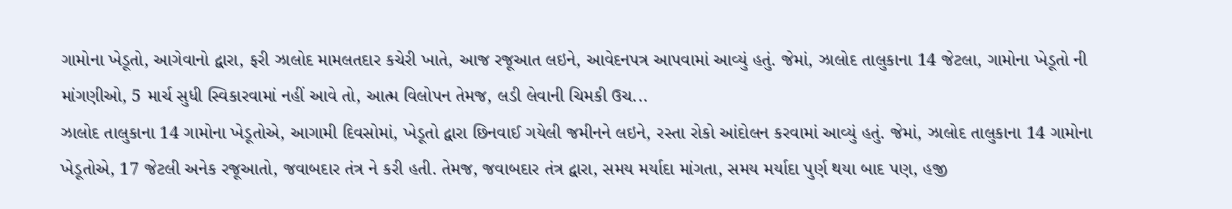ગામોના ખેડૂતો, આગેવાનો દ્વારા, ફરી ઝાલોદ મામલતદાર કચેરી ખાતે, આજ રજૂઆત લઇને, આવેદનપત્ર આપવામાં આવ્યું હતું. જેમાં, ઝાલોદ તાલુકાના 14 જેટલા, ગામોના ખેડૂતો ની માંગણીઓ, 5 માર્ચ સુધી સ્વિકારવામાં નહીં આવે તો, આત્મ વિલોપન તેમજ, લડી લેવાની ચિમકી ઉચ...
ઝાલોદ તાલુકાના 14 ગામોના ખેડૂતોએ, આગામી દિવસોમાં, ખેડૂતો દ્વારા છિનવાઈ ગયેલી જમીનને લઇને, રસ્તા રોકો આંદોલન કરવામાં આવ્યું હતું. જેમાં, ઝાલોદ તાલુકાના 14 ગામોના ખેડૂતોએ, 17 જેટલી અનેક રજૂઆતો, જવાબદાર તંત્ર ને કરી હતી. તેમજ, જવાબદાર તંત્ર દ્વારા, સમય મર્યાદા માંગતા, સમય મર્યાદા પુર્ણ થયા બાદ પણ, હજી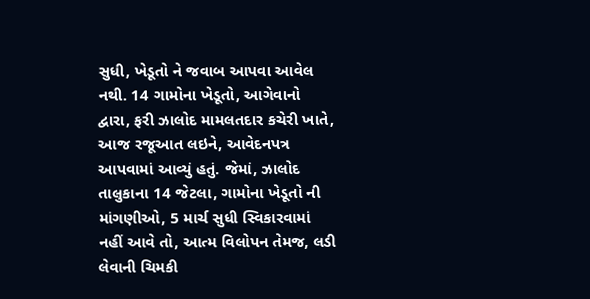સુધી, ખેડૂતો ને જવાબ આપવા આવેલ નથી. 14 ગામોના ખેડૂતો, આગેવાનો દ્વારા, ફરી ઝાલોદ મામલતદાર કચેરી ખાતે, આજ રજૂઆત લઇને, આવેદનપત્ર આપવામાં આવ્યું હતું. જેમાં, ઝાલોદ તાલુકાના 14 જેટલા, ગામોના ખેડૂતો ની માંગણીઓ, 5 માર્ચ સુધી સ્વિકારવામાં નહીં આવે તો, આત્મ વિલોપન તેમજ, લડી લેવાની ચિમકી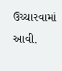ઉચ્ચારવામાં આવી.